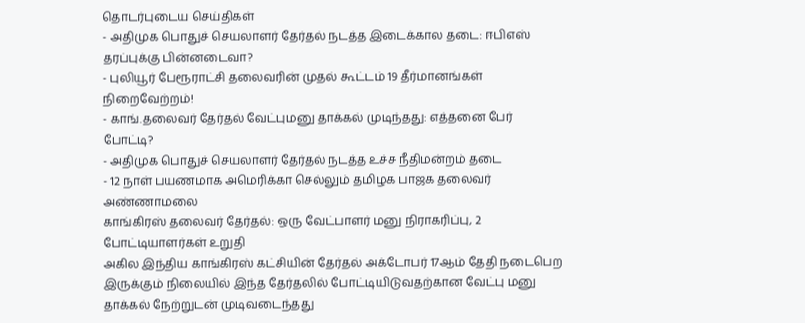தொடர்புடைய செய்திகள்
- அதிமுக பொதுச் செயலாளர் தேர்தல் நடத்த இடைக்கால தடை: ஈபிஎஸ் தரப்புக்கு பின்னடைவா?
- புலியூர் பேரூராட்சி தலைவரின் முதல் கூட்டம் 19 தீர்மானங்கள் நிறைவேற்றம்!
- காங்.தலைவர் தேர்தல் வேட்புமனு தாக்கல் முடிந்தது: எத்தனை பேர் போட்டி?
- அதிமுக பொதுச் செயலாளர் தேர்தல் நடத்த உச்ச நீதிமன்றம் தடை
- 12 நாள் பயணமாக அமெரிக்கா செல்லும் தமிழக பாஜக தலைவர் அண்ணாமலை
காங்கிரஸ் தலைவர் தேர்தல்: ஒரு வேட்பாளர் மனு நிராகரிப்பு, 2 போட்டியாளர்கள் உறுதி
அகில இந்திய காங்கிரஸ் கட்சியின் தேர்தல் அக்டோபர் 17ஆம் தேதி நடைபெற இருக்கும் நிலையில் இந்த தேர்தலில் போட்டியிடுவதற்கான வேட்பு மனு தாக்கல் நேற்றுடன் முடிவடைந்தது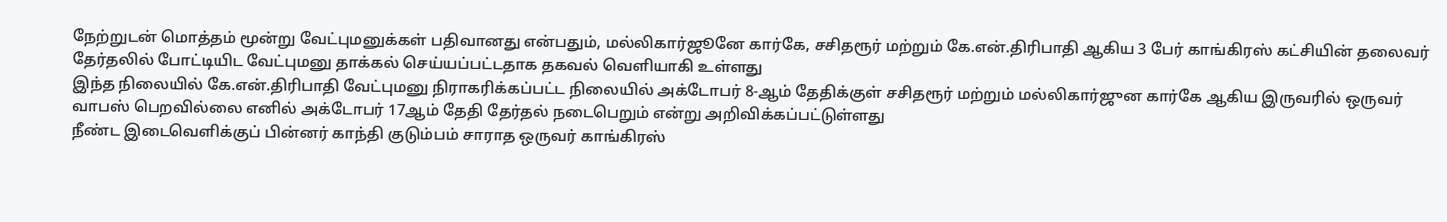நேற்றுடன் மொத்தம் மூன்று வேட்புமனுக்கள் பதிவானது என்பதும், மல்லிகார்ஜூனே கார்கே, சசிதரூர் மற்றும் கே.என்.திரிபாதி ஆகிய 3 பேர் காங்கிரஸ் கட்சியின் தலைவர் தேர்தலில் போட்டியிட வேட்புமனு தாக்கல் செய்யப்பட்டதாக தகவல் வெளியாகி உள்ளது
இந்த நிலையில் கே.என்.திரிபாதி வேட்புமனு நிராகரிக்கப்பட்ட நிலையில் அக்டோபர் 8-ஆம் தேதிக்குள் சசிதரூர் மற்றும் மல்லிகார்ஜுன கார்கே ஆகிய இருவரில் ஒருவர் வாபஸ் பெறவில்லை எனில் அக்டோபர் 17ஆம் தேதி தேர்தல் நடைபெறும் என்று அறிவிக்கப்பட்டுள்ளது
நீண்ட இடைவெளிக்குப் பின்னர் காந்தி குடும்பம் சாராத ஒருவர் காங்கிரஸ்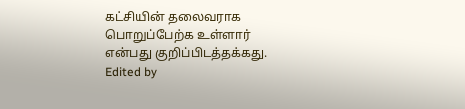கட்சியின் தலைவராக பொறுப்பேற்க உள்ளார் என்பது குறிப்பிடத்தக்கது.
Edited by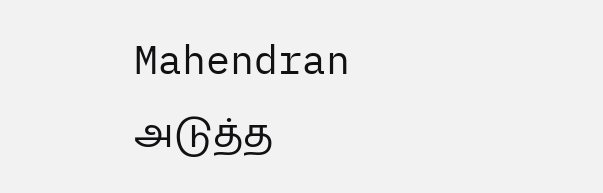Mahendran
அடுத்த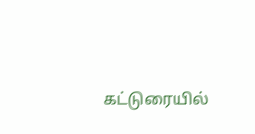கட்டுரையில்